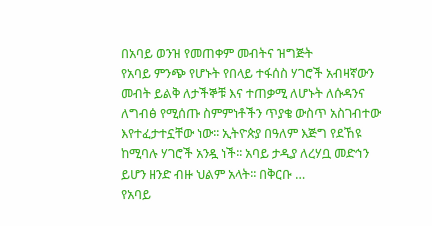በአባይ ወንዝ የመጠቀም መብትና ዝግጅት
የአባይ ምንጭ የሆኑት የበላይ ተፋሰስ ሃገሮች አብዛኛውን መብት ይልቅ ለታችኞቹ እና ተጠቃሚ ለሆኑት ለሱዳንና ለግብፅ የሚሰጡ ስምምነቶችን ጥያቄ ውስጥ አስገብተው እየተፈታተኗቸው ነው፡፡ ኢትዮጵያ በዓለም እጅግ የደኸዩ ከሚባሉ ሃገሮች አንዷ ነች፡፡ አባይ ታዲያ ለረሃቧ መድኅን ይሆን ዘንድ ብዙ ህልም አላት፡፡ በቅርቡ …
የአባይ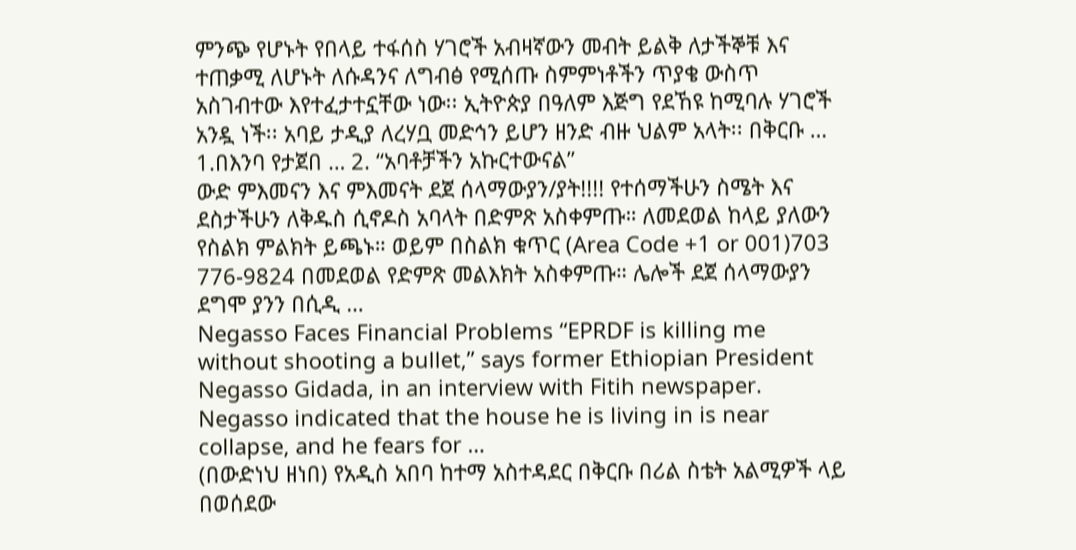ምንጭ የሆኑት የበላይ ተፋሰስ ሃገሮች አብዛኛውን መብት ይልቅ ለታችኞቹ እና ተጠቃሚ ለሆኑት ለሱዳንና ለግብፅ የሚሰጡ ስምምነቶችን ጥያቄ ውስጥ አስገብተው እየተፈታተኗቸው ነው፡፡ ኢትዮጵያ በዓለም እጅግ የደኸዩ ከሚባሉ ሃገሮች አንዷ ነች፡፡ አባይ ታዲያ ለረሃቧ መድኅን ይሆን ዘንድ ብዙ ህልም አላት፡፡ በቅርቡ …
1.በእንባ የታጀበ … 2. “አባቶቻችን አኩርተውናል”
ውድ ምእመናን እና ምእመናት ደጀ ሰላማውያን/ያት!!!! የተሰማችሁን ስሜት እና ደስታችሁን ለቅዱስ ሲኖዶስ አባላት በድምጽ አስቀምጡ። ለመደወል ከላይ ያለውን የስልክ ምልክት ይጫኑ። ወይም በስልክ ቁጥር (Area Code +1 or 001)703 776-9824 በመደወል የድምጽ መልእክት አስቀምጡ። ሌሎች ደጀ ሰላማውያን ደግሞ ያንን በሲዲ …
Negasso Faces Financial Problems “EPRDF is killing me without shooting a bullet,” says former Ethiopian President Negasso Gidada, in an interview with Fitih newspaper. Negasso indicated that the house he is living in is near collapse, and he fears for …
(በውድነህ ዘነበ) የአዲስ አበባ ከተማ አስተዳደር በቅርቡ በሪል ስቴት አልሚዎች ላይ በወሰደው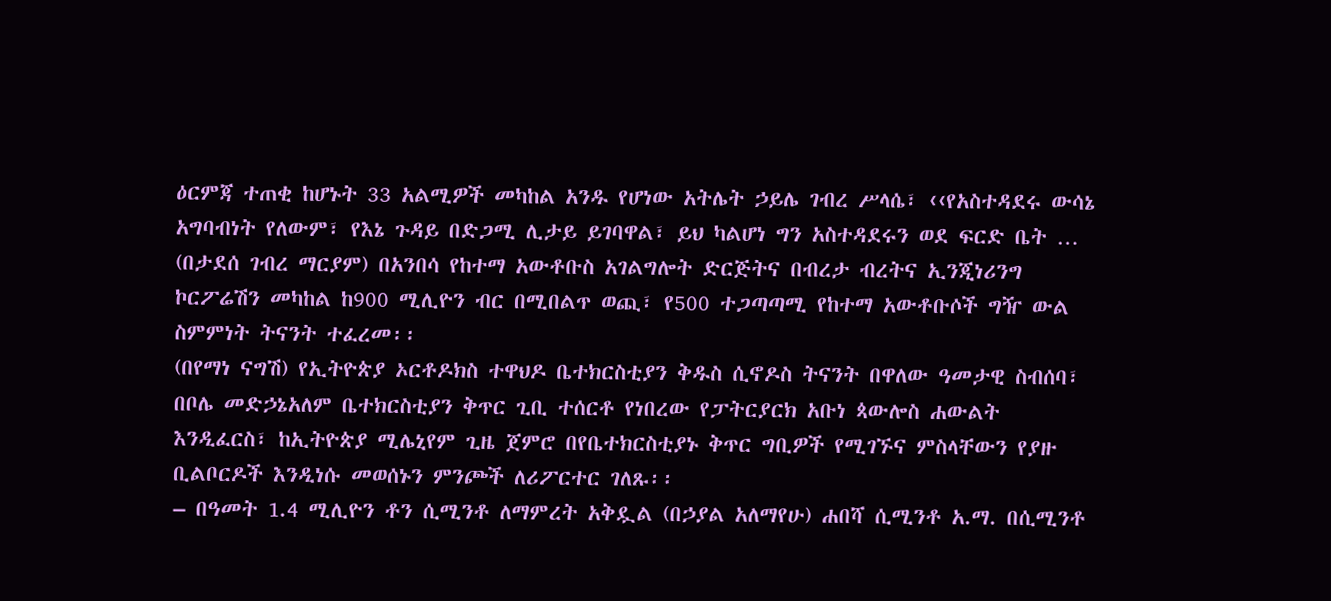ዕርምጃ ተጠቂ ከሆኑት 33 አልሚዎች መካከል አንዱ የሆነው አትሌት ኃይሌ ገብረ ሥላሴ፣ ‹‹የአስተዳደሩ ውሳኔ አግባብነት የለውም፣ የእኔ ጉዳይ በድጋሚ ሊታይ ይገባዋል፣ ይህ ካልሆነ ግን አስተዳደሩን ወደ ፍርድ ቤት …
(በታደሰ ገብረ ማርያም) በአንበሳ የከተማ አውቶቡስ አገልግሎት ድርጅትና በብረታ ብረትና ኢንጂነሪንግ ኮርፖሬሽን መካከል ከ900 ሚሊዮን ብር በሚበልጥ ወጪ፣ የ500 ተጋጣጣሚ የከተማ አውቶቡሶች ግዥ ውል ስምምነት ትናንት ተፈረመ፡፡
(በየማነ ናግሽ) የኢትዮጵያ ኦርቶዶክስ ተዋህዶ ቤተክርስቲያን ቅዱስ ሲኖዶስ ትናንት በዋለው ዓመታዊ ስብሰባ፣ በቦሌ መድኃኔአለም ቤተክርስቲያን ቅጥር ጊቢ ተሰርቶ የነበረው የፓትርያርክ አቡነ ጳውሎስ ሐውልት እንዲፈርስ፣ ከኢትዮጵያ ሚሌኒየም ጊዜ ጀምሮ በየቤተክርስቲያኑ ቅጥር ግቢዎች የሚገኙና ምስላቸውን የያዙ ቢልቦርዶች እንዲነሱ መወሰኑን ምንጮች ለሪፖርተር ገለጹ፡፡
– በዓመት 1.4 ሚሊዮን ቶን ሲሚንቶ ለማምረት አቅዷል (በኃያል አለማየሁ) ሐበሻ ሲሚንቶ አ.ማ. በሲሚንቶ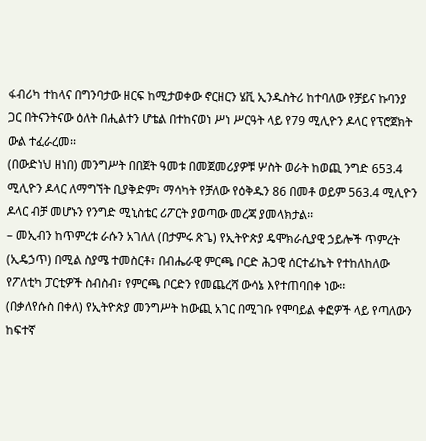ፋብሪካ ተከላና በግንባታው ዘርፍ ከሚታወቀው ኖርዘርን ሄቪ ኢንዱስትሪ ከተባለው የቻይና ኩባንያ ጋር በትናንትናው ዕለት በሒልተን ሆቴል በተከናወነ ሥነ ሥርዓት ላይ የ79 ሚሊዮን ዶላር የፕሮጀክት ውል ተፈራረመ፡፡
(በውድነህ ዘነበ) መንግሥት በበጀት ዓመቱ በመጀመሪያዎቹ ሦስት ወራት ከወጪ ንግድ 653.4 ሚሊዮን ዶላር ለማግኘት ቢያቅድም፣ ማሳካት የቻለው የዕቅዱን 86 በመቶ ወይም 563.4 ሚሊዮን ዶላር ብቻ መሆኑን የንግድ ሚኒስቴር ሪፖርት ያወጣው መረጃ ያመላክታል፡፡
– መኢብን ከጥምረቱ ራሱን አገለለ (በታምሩ ጽጌ) የኢትዮጵያ ዴሞክራሲያዊ ኃይሎች ጥምረት (ኢዴኃጥ) በሚል ስያሜ ተመስርቶ፣ በብሔራዊ ምርጫ ቦርድ ሕጋዊ ሰርተፊኬት የተከለከለው የፖለቲካ ፓርቲዎች ስብስብ፣ የምርጫ ቦርድን የመጨረሻ ውሳኔ እየተጠባበቀ ነው፡፡
(በቃለየሱስ በቀለ) የኢትዮጵያ መንግሥት ከውጪ አገር በሚገቡ የሞባይል ቀፎዎች ላይ የጣለውን ከፍተኛ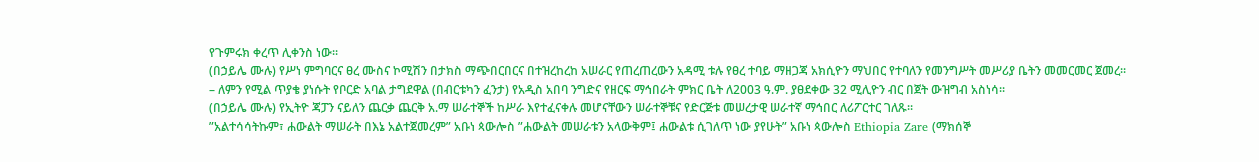የጉምሩክ ቀረጥ ሊቀንስ ነው፡፡
(በኃይሌ ሙሉ) የሥነ ምግባርና ፀረ ሙስና ኮሚሽን በታክስ ማጭበርበርና በተዝረከረከ አሠራር የጠረጠረውን አዳሚ ቱሉ የፀረ ተባይ ማዘጋጃ አክሲዮን ማህበር የተባለን የመንግሥት መሥሪያ ቤትን መመርመር ጀመረ፡፡
– ለምን የሚል ጥያቄ ያነሱት የቦርድ አባል ታግደዋል (በብርቱካን ፈንታ) የአዲስ አበባ ንግድና የዘርፍ ማኅበራት ምክር ቤት ለ2003 ዓ.ም. ያፀደቀው 32 ሚሊዮን ብር በጀት ውዝግብ አስነሳ፡፡
(በኃይሌ ሙሉ) የኢትዮ ጃፓን ናይለን ጨርቃ ጨርቅ አ.ማ ሠራተኞች ከሥራ እየተፈናቀሉ መሆናቸውን ሠራተኞቹና የድርጅቱ መሠረታዊ ሠራተኛ ማኅበር ለሪፖርተር ገለጹ፡፡
”አልተሳሳትኩም፣ ሐውልት ማሠራት በእኔ አልተጀመረም” አቡነ ጳውሎስ ”ሐውልት መሠራቱን አላውቅም፤ ሐውልቱ ሲገለጥ ነው ያየሁት” አቡነ ጳውሎስ Ethiopia Zare (ማክሰኞ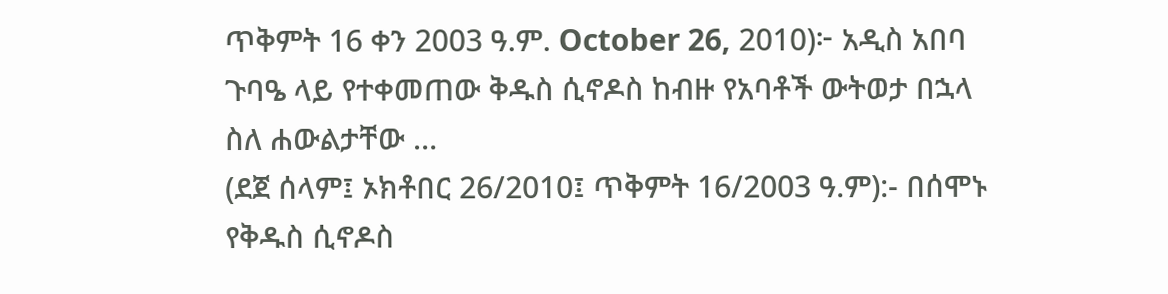ጥቅምት 16 ቀን 2003 ዓ.ም. October 26, 2010)፦ አዲስ አበባ ጉባዔ ላይ የተቀመጠው ቅዱስ ሲኖዶስ ከብዙ የአባቶች ውትወታ በኋላ ስለ ሐውልታቸው …
(ደጀ ሰላም፤ ኦክቶበር 26/2010፤ ጥቅምት 16/2003 ዓ.ም):- በሰሞኑ የቅዱስ ሲኖዶስ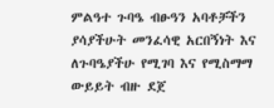ምልዓተ ጉባዔ ብፁዓን አባቶቻችን ያሳያችሁት መንፈሳዊ አርበኝነት እና ለጉባዔያችሁ የሚገባ እና የሚስማማ ውይይት ብዙ ደጀ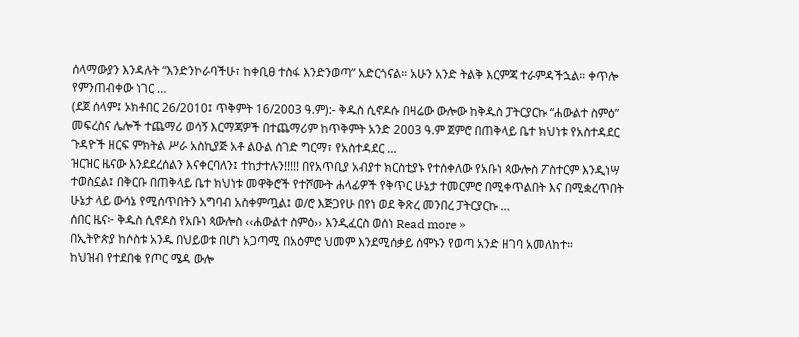ሰላማውያን እንዳሉት “እንድንኮራባችሁ፣ ከቀቢፀ ተስፋ እንድንወጣ” አድርጎናል። አሁን አንድ ትልቅ እርምጃ ተራምዳችኋል። ቀጥሎ የምንጠብቀው ነገር …
(ደጀ ሰላም፤ ኦክቶበር 26/2010፤ ጥቅምት 16/2003 ዓ.ም):- ቅዱስ ሲኖዶሱ በዛሬው ውሎው ከቅዱስ ፓትርያርኩ “ሐውልተ ስምዕ” መፍረስና ሌሎች ተጨማሪ ወሳኝ እርማጃዎች በተጨማሪም ከጥቅምት አንድ 2003 ዓ.ም ጀምሮ በጠቅላይ ቤተ ክህነቱ የአስተዳደር ጉዳዮች ዘርፍ ምክትል ሥራ አስኪያጅ አቶ ልዑል ሰገድ ግርማ፣ የአስተዳደር …
ዝርዝር ዜናው እንደደረሰልን እናቀርባለን፤ ተከታተሉን!!!!! በየአጥቢያ አብያተ ክርስቲያኑ የተሰቀለው የአቡነ ጳውሎስ ፖስተርም እንዲነሣ ተወስኗል፤ በቅርቡ በጠቅላይ ቤተ ክህነቱ መዋቅሮች የተሾሙት ሐላፊዎች የቅጥር ሁኔታ ተመርምሮ በሚቀጥልበት እና በሚቋረጥበት ሁኔታ ላይ ውሳኔ የሚሰጥበትን አግባብ አስቀምጧል፤ ወ/ሮ እጅጋየሁ በየነ ወደ ቅጽረ መንበረ ፓትርያርኩ …
ሰበር ዜና፦ ቅዱስ ሲኖዶስ የአቡነ ጳውሎስ ‹‹ሐውልተ ስምዕ›› እንዲፈርስ ወሰነ Read more »
በኢትዮጵያ ከሶስቱ አንዱ በህይወቱ በሆነ አጋጣሚ በአዕምሮ ህመም እንደሚሰቃይ ሰሞኑን የወጣ አንድ ዘገባ አመለከተ።
ከህዝብ የተደበቁ የጦር ሜዳ ውሎ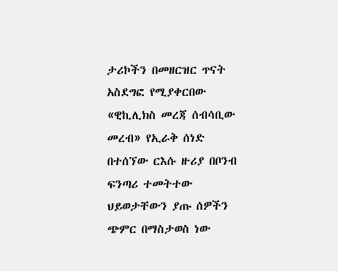ታሪኮችን በመዘርዝር ጥናት አስደግፎ የሚያቀርበው «ዊኪሊክስ መረጃ ሰብሳቢው መረብ» የኢራቅ ሰነድ በተሰኘው ርእሱ ዙሪያ በቦንብ ፍንጣሪ ተመትተው ህይወታቸውን ያጡ ሰዎችን ጭምር በማስታወስ ነው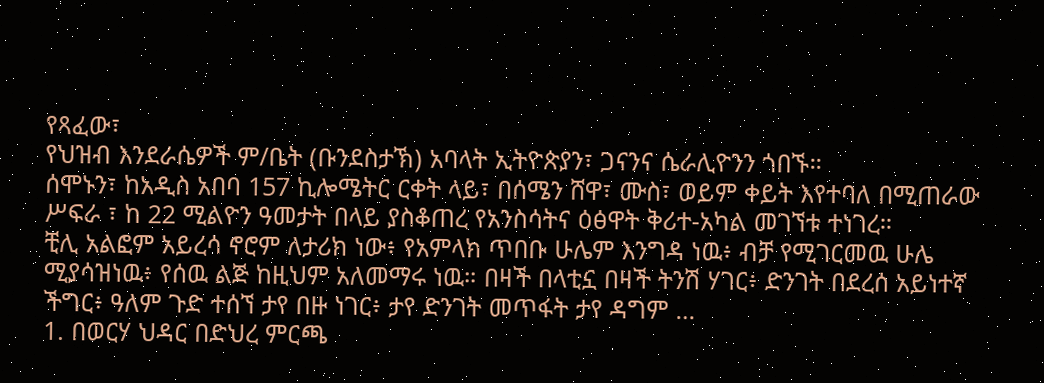የጻፈው፣
የህዝብ እንደራሴዎች ም/ቤት (ቡንደስታኽ) አባላት ኢትዮጵያን፣ ጋናንና ሴራሊዮንን ጎበኙ።
ሰሞኑን፣ ከአዲስ አበባ 157 ኪሎሜትር ርቀት ላይ፣ በሰሜን ሸዋ፣ ሙስ፣ ወይም ቀይት እየተባለ በሚጠራው ሥፍራ ፣ ከ 22 ሚልዮን ዓመታት በላይ ያስቆጠረ የአንስሳትና ዕፅዋት ቅሪተ-አካል መገኘቱ ተነገረ።
ቺሊ አልፎም አይረሳ ኖሮም ለታሪክ ነው፥ የአምላክ ጥበቡ ሁሌም እንግዳ ነዉ፥ ብቻ የሚገርመዉ ሁሌ ሚያሳዝነዉ፥ የሰዉ ልጅ ከዚህም አለመማሩ ነዉ። በዛች በላቲኗ በዛች ትንሽ ሃገር፥ ድንገት በደረሰ አይነተኛ ችግር፥ ዓለም ጉድ ተሰኘ ታየ በዙ ነገር፥ ታየ ድንገት መጥፋት ታየ ዳግም …
1. በወርሃ ህዳር በድህረ ምርጫ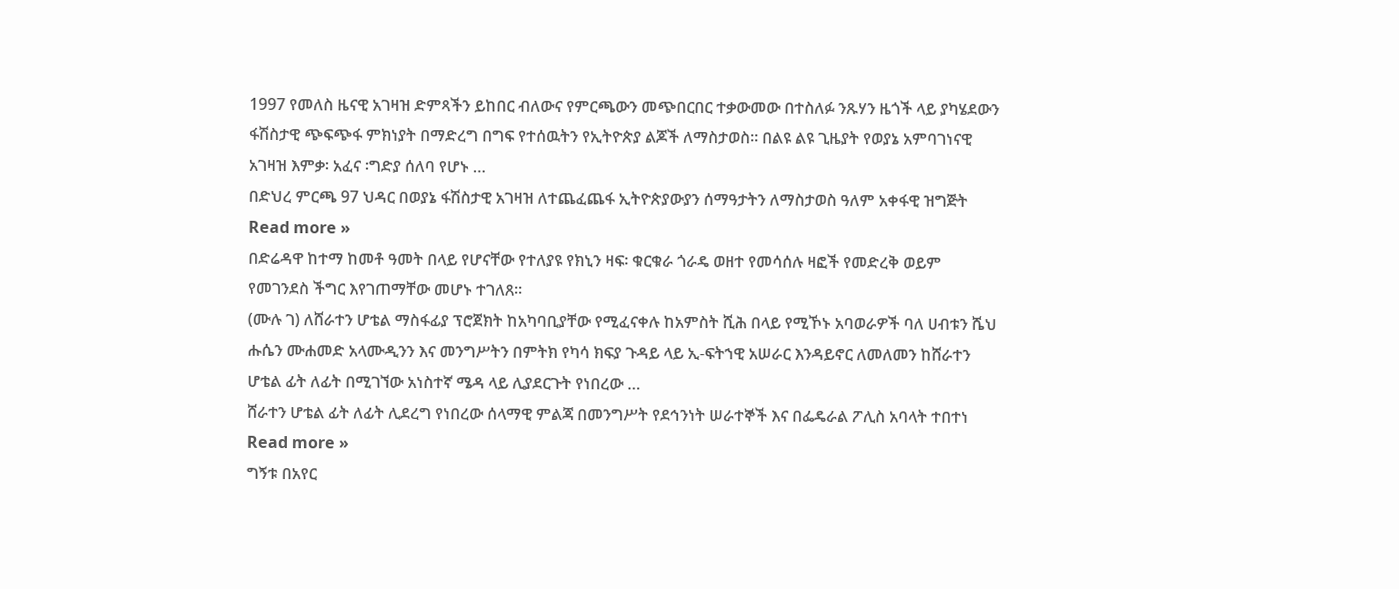1997 የመለስ ዜናዊ አገዛዝ ድምጻችን ይከበር ብለውና የምርጫውን መጭበርበር ተቃውመው በተስለፉ ንጹሃን ዜጎች ላይ ያካሄደውን ፋሽስታዊ ጭፍጭፋ ምክነያት በማድረግ በግፍ የተሰዉትን የኢትዮጵያ ልጆች ለማስታወስ። በልዩ ልዩ ጊዜያት የወያኔ አምባገነናዊ አገዛዝ እምቃ፡ አፈና ፡ግድያ ሰለባ የሆኑ …
በድህረ ምርጫ 97 ህዳር በወያኔ ፋሽስታዊ አገዛዝ ለተጨፈጨፋ ኢትዮጵያውያን ሰማዓታትን ለማስታወስ ዓለም አቀፋዊ ዝግጅት Read more »
በድሬዳዋ ከተማ ከመቶ ዓመት በላይ የሆናቸው የተለያዩ የክኒን ዛፍ፡ ቁርቁራ ጎራዴ ወዘተ የመሳሰሉ ዛፎች የመድረቅ ወይም የመገንደስ ችግር እየገጠማቸው መሆኑ ተገለጸ።
(ሙሉ ገ) ለሸራተን ሆቴል ማስፋፊያ ፕሮጀክት ከአካባቢያቸው የሚፈናቀሉ ከአምስት ሺሕ በላይ የሚኾኑ አባወራዎች ባለ ሀብቱን ሼህ ሑሴን ሙሐመድ አላሙዲንን እና መንግሥትን በምትክ የካሳ ክፍያ ጉዳይ ላይ ኢ-ፍትኀዊ አሠራር እንዳይኖር ለመለመን ከሸራተን ሆቴል ፊት ለፊት በሚገኘው አነስተኛ ሜዳ ላይ ሊያደርጉት የነበረው …
ሸራተን ሆቴል ፊት ለፊት ሊደረግ የነበረው ሰላማዊ ምልጃ በመንግሥት የደኅንነት ሠራተኞች እና በፌዴራል ፖሊስ አባላት ተበተነ Read more »
ግኝቱ በአየር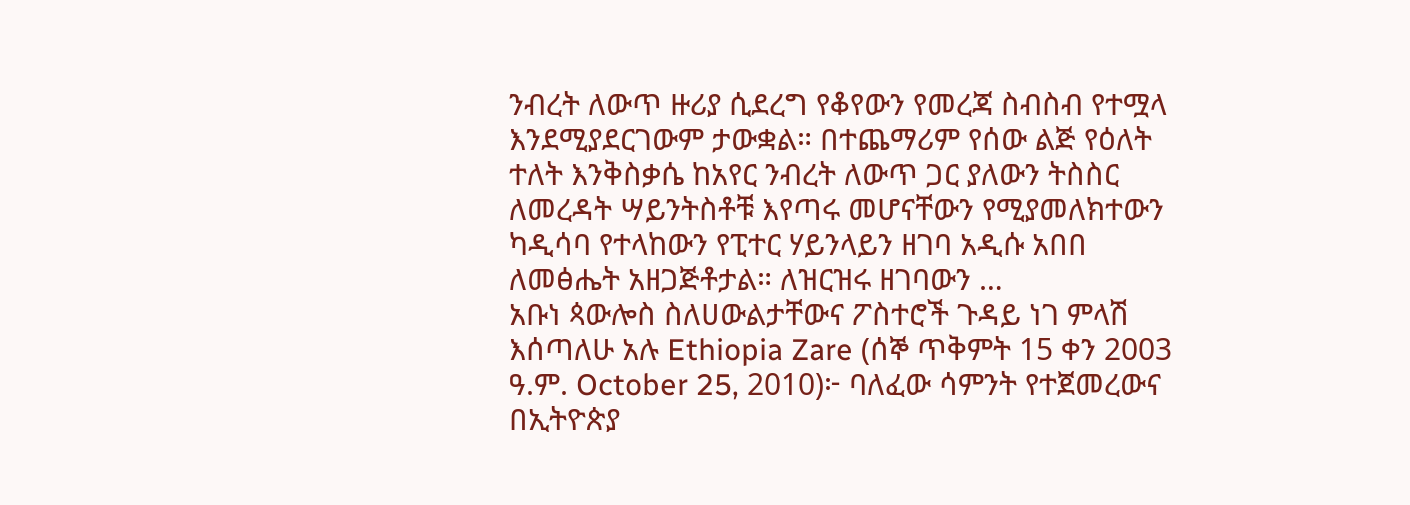ንብረት ለውጥ ዙሪያ ሲደረግ የቆየውን የመረጃ ስብስብ የተሟላ እንደሚያደርገውም ታውቋል። በተጨማሪም የሰው ልጅ የዕለት ተለት እንቅስቃሴ ከአየር ንብረት ለውጥ ጋር ያለውን ትስስር ለመረዳት ሣይንትስቶቹ እየጣሩ መሆናቸውን የሚያመለክተውን ካዲሳባ የተላከውን የፒተር ሃይንላይን ዘገባ አዲሱ አበበ ለመፅሔት አዘጋጅቶታል። ለዝርዝሩ ዘገባውን …
አቡነ ጳውሎስ ስለሀውልታቸውና ፖስተሮች ጉዳይ ነገ ምላሽ እሰጣለሁ አሉ Ethiopia Zare (ሰኞ ጥቅምት 15 ቀን 2003 ዓ.ም. October 25, 2010)፦ ባለፈው ሳምንት የተጀመረውና በኢትዮጵያ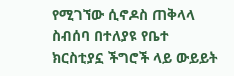የሚገኘው ሲኖዶስ ጠቅላላ ስብሰባ በተለያዩ የቤተ ክርስቲያኗ ችግሮች ላይ ውይይት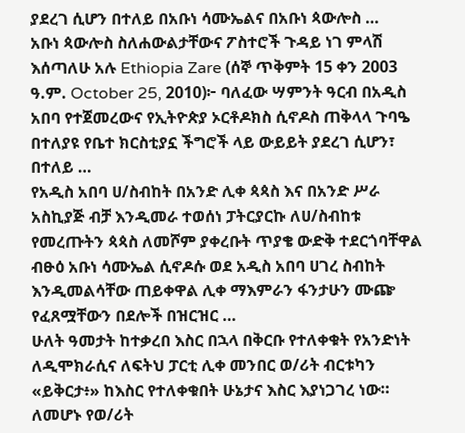ያደረገ ሲሆን በተለይ በአቡነ ሳሙኤልና በአቡነ ጳውሎስ …
አቡነ ጳውሎስ ስለሐውልታቸውና ፖስተሮች ጉዳይ ነገ ምላሽ እሰጣለሁ አሉ Ethiopia Zare (ሰኞ ጥቅምት 15 ቀን 2003 ዓ.ም. October 25, 2010)፦ ባለፈው ሣምንት ዓርብ በአዲስ አበባ የተጀመረውና የኢትዮጵያ ኦርቶዶክስ ሲኖዶስ ጠቅላላ ጉባዔ በተለያዩ የቤተ ክርስቲያኗ ችግሮች ላይ ውይይት ያደረገ ሲሆን፣ በተለይ …
የአዲስ አበባ ሀ/ስብከት በአንድ ሊቀ ጳጳስ እና በአንድ ሥራ አስኪያጅ ብቻ እንዲመራ ተወሰነ ፓትርያርኩ ለሀ/ስብከቱ የመረጡትን ጳጳስ ለመሾም ያቀረቡት ጥያቄ ውድቅ ተደርጎባቸዋል ብፁዕ አቡነ ሳሙኤል ሲኖዶሱ ወደ አዲስ አበባ ሀገረ ስብከት እንዲመልሳቸው ጠይቀዋል ሊቀ ማእምራን ፋንታሁን ሙጬ የፈጸሟቸውን በደሎች በዝርዝር …
ሁለት ዓመታት ከተቃረበ እስር በኋላ በቅርቡ የተለቀቁት የአንድነት ለዲሞክራሲና ለፍትህ ፓርቲ ሊቀ መንበር ወ/ሪት ብርቱካን «ይቅርታ፥» ከእስር የተለቀቁበት ሁኔታና እስር እያነጋገረ ነው። ለመሆኑ የወ/ሪት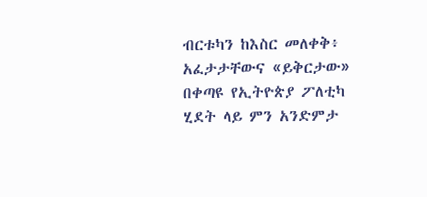ብርቱካን ከእስር መለቀቅ፥ አፈታታቸውና «ይቅርታው» በቀጣዩ የኢትዮጵያ ፖለቲካ ሂደት ላይ ምን አንድምታ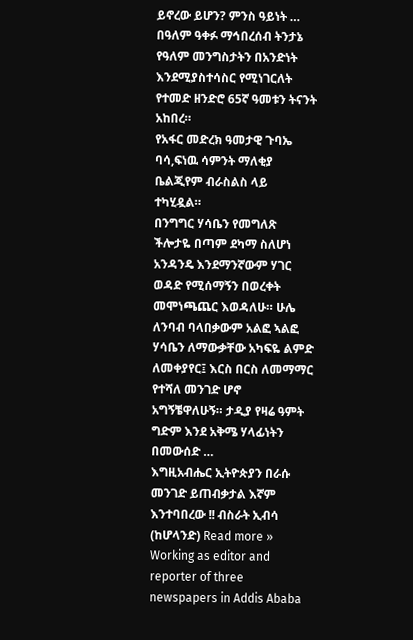ይኖረው ይሆን? ምንስ ዓይነት …
በዓለም ዓቀፉ ማኅበረሰብ ትንታኔ የዓለም መንግስታትን በአንድነት እንደሚያስተሳስር የሚነገርለት የተመድ ዘንድሮ 65ኛ ዓመቱን ትናንት አከበረ።
የአፋር መድረክ ዓመታዊ ጉባኤ ባሳ,ፍነዉ ሳምንት ማለቂያ ቤልጂየም ብራስልስ ላይ ተካሂዷል።
በንግግር ሃሳቤን የመግለጽ ችሎታዬ በጣም ደካማ ስለሆነ አንዳንዴ እንደማንኛውም ሃገር ወዳድ የሚሰማኝን በወረቀት መሞነጫጨር እወዳለሁ። ሁሌ ለንባብ ባላበቃውም አልፎ ኣልፎ ሃሳቤን ለማውቃቸው አካፍዬ ልምድ ለመቀያየር፤ እርስ በርስ ለመማማር የተሻለ መንገድ ሆኖ አግኝቼዋለሁኝ። ታዲያ የዛሬ ዓምት ግድም እንደ አቅሜ ሃላፊነትን በመውሰድ …
እግዚአብሔር ኢትዮጵያን በራሱ መንገድ ይጠብቃታል እኛም እንተባበረው !! ብስራት ኢብሳ (ከሆላንድ) Read more »
Working as editor and reporter of three newspapers in Addis Ababa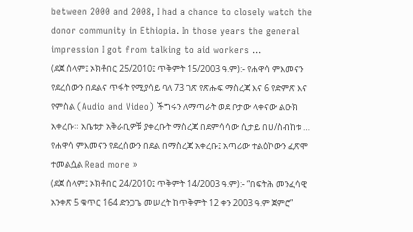between 2000 and 2008, I had a chance to closely watch the donor community in Ethiopia. In those years the general impression I got from talking to aid workers …
(ደጀ ሰላም፤ ኦክቶበር 25/2010፤ ጥቅምት 15/2003 ዓ.ም):- የሐዋሳ ምእመናን የደረሰውን በደልና ጥፋት የሚያሳይ ባለ 73 ገጽ የጽሑፍ ማስረጃ እና 6 የድምጽ እና የምስል (Audio and Video) ችግሩን ለማጣራት ወደ ቦታው ላቀናው ልዑክ አቀረቡ። አቤቱታ አቅራቢዎቹ ያቀረቡት ማስረጃ በደምሳሳው ሲታይ በሀ/ስብከቱ …
የሐዋሳ ምእመናን የደረሰውን በደል በማስረጃ አቀረቡ፤ አጣሪው ተልዕኮውን ፈጽሞ ተመልሷል Read more »
(ደጀ ሰላም፤ ኦክቶበር 24/2010፤ ጥቅምት 14/2003 ዓ.ም):- “በፍትሕ መንፈሳዊ አንቀጽ 5 ቁጥር 164 ድንጋጌ መሠረት ከጥቅምት 12 ቀን 2003 ዓ.ም ጀምሮ”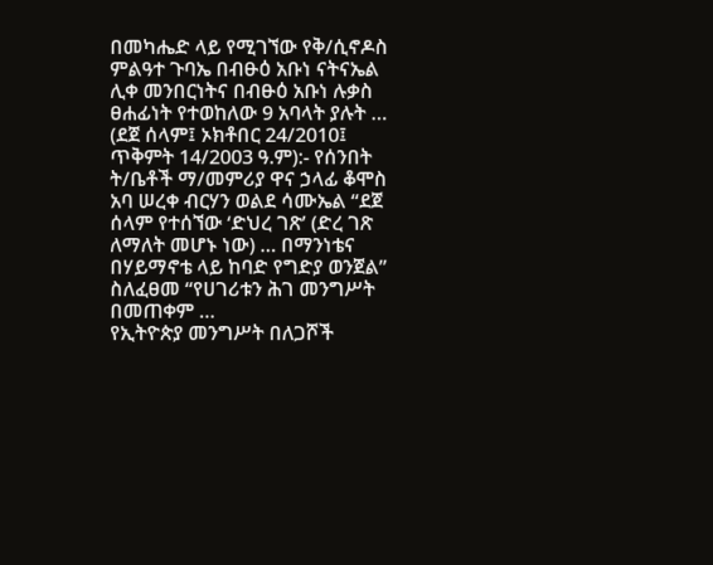በመካሔድ ላይ የሚገኘው የቅ/ሲኖዶስ ምልዓተ ጉባኤ በብፁዕ አቡነ ናትናኤል ሊቀ መንበርነትና በብፁዕ አቡነ ሉቃስ ፀሐፊነት የተወከለው 9 አባላት ያሉት …
(ደጀ ሰላም፤ ኦክቶበር 24/2010፤ ጥቅምት 14/2003 ዓ.ም):- የሰንበት ት/ቤቶች ማ/መምሪያ ዋና ኃላፊ ቆሞስ አባ ሠረቀ ብርሃን ወልደ ሳሙኤል “ደጀ ሰላም የተሰኘው ‘ድህረ ገጽ’ (ድረ ገጽ ለማለት መሆኑ ነው) … በማንነቴና በሃይማኖቴ ላይ ከባድ የግድያ ወንጀል” ስለፈፀመ “የሀገሪቱን ሕገ መንግሥት በመጠቀም …
የኢትዮጵያ መንግሥት በለጋሾች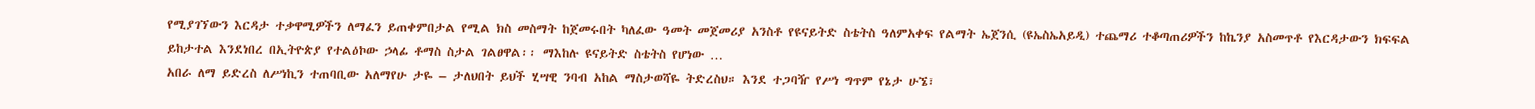የሚያገኘውን እርዳታ ተቃዋሚዎችን ለማፈን ይጠቀምበታል የሚል ክስ መስማት ከጀመሩበት ካለፈው ዓመት መጀመሪያ አንስቶ የዩናይትድ ስቴትስ ዓለምአቀፍ የልማት ኤጀንሲ (ዩኤስኤአይዲ) ተጨማሪ ተቆጣጠሪዎችን ከኬንያ አስመጥቶ የእርዳታውን ክፍፍል ይከታተል እንደነበረ በኢትዮጵያ የተልዕኮው ኃላፊ ቶማስ ስታል ገልፀዋል፡፡ ማእከሉ ዩናይትድ ስቴትስ የሆነው …
አበራ ለማ ይድረስ ለሥነኪን ተጠባቢው አለማየሁ ታዬ – ታለህበት ይህች ሂሣዊ ንባብ አከል ማስታወሻዬ ትድረስህ። እንደ ተጋባዥ የሥነ ግጥም የኔታ ሁኜ፣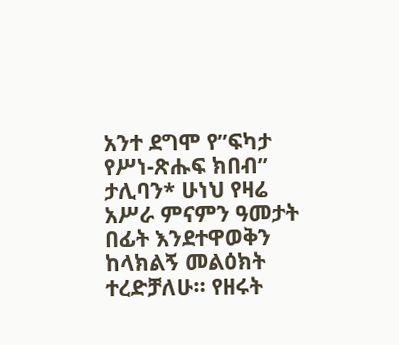አንተ ደግሞ የ”ፍካታ የሥነ-ጽሑፍ ክበብ” ታሊባን* ሁነህ የዛሬ አሥራ ምናምን ዓመታት በፊት እንደተዋወቅን ከላክልኝ መልዕክት ተረድቻለሁ። የዘሩት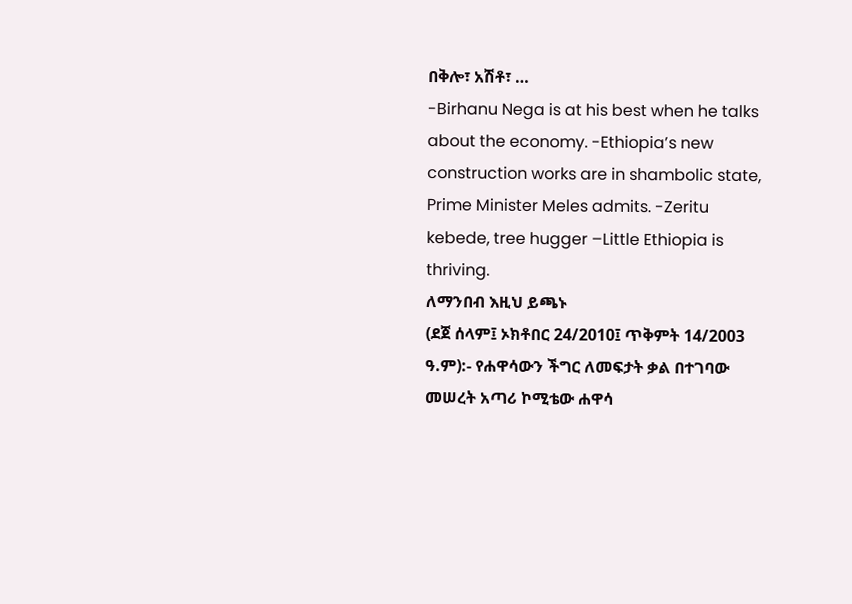በቅሎ፣ አሽቶ፣ …
-Birhanu Nega is at his best when he talks about the economy. -Ethiopia’s new construction works are in shambolic state, Prime Minister Meles admits. -Zeritu kebede, tree hugger –Little Ethiopia is thriving.
ለማንበብ እዚህ ይጫኑ
(ደጀ ሰላም፤ ኦክቶበር 24/2010፤ ጥቅምት 14/2003 ዓ.ም):- የሐዋሳውን ችግር ለመፍታት ቃል በተገባው መሠረት አጣሪ ኮሚቴው ሐዋሳ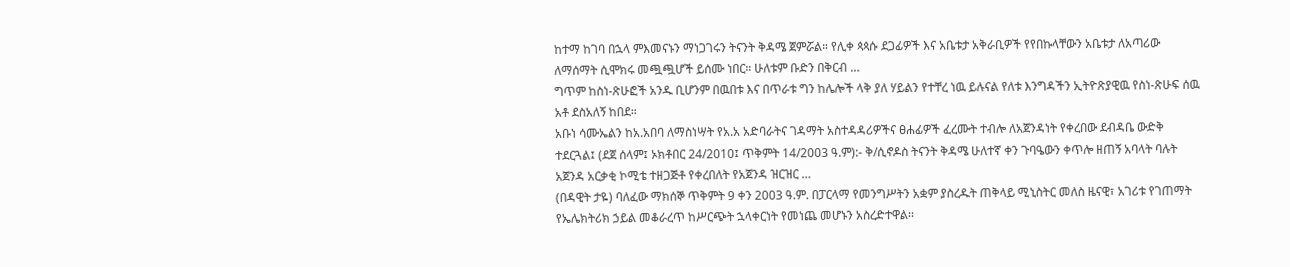ከተማ ከገባ በኋላ ምእመናኑን ማነጋገሩን ትናንት ቅዳሜ ጀምሯል። የሊቀ ጳጳሱ ደጋፊዎች እና አቤቱታ አቅራቢዎች የየበኩላቸውን አቤቱታ ለአጣሪው ለማሰማት ሲሞክሩ መጯጯሆች ይሰሙ ነበር። ሁለቱም ቡድን በቅርብ …
ግጥም ከስነ-ጽሁፎች አንዱ ቢሆንም በዉበቱ እና በጥራቱ ግን ከሌሎች ላቅ ያለ ሃይልን የተቸረ ነዉ ይሉናል የለቱ እንግዳችን ኢትዮጽያዊዉ የስነ-ጽሁፍ ሰዉ አቶ ደስአለኝ ከበደ።
አቡነ ሳሙኤልን ከአ.አበባ ለማስነሣት የአ.አ አድባራትና ገዳማት አስተዳዳሪዎችና ፀሐፊዎች ፈረሙት ተብሎ ለአጀንዳነት የቀረበው ደብዳቤ ውድቅ ተደርጓል፤ (ደጀ ሰላም፤ ኦክቶበር 24/2010፤ ጥቅምት 14/2003 ዓ.ም):- ቅ/ሲኖዶስ ትናንት ቅዳሜ ሁለተኛ ቀን ጉባዔውን ቀጥሎ ዘጠኝ አባላት ባሉት አጀንዳ አርቃቂ ኮሚቴ ተዘጋጅቶ የቀረበለት የአጀንዳ ዝርዝር …
(በዳዊት ታዬ) ባለፈው ማክሰኞ ጥቅምት 9 ቀን 2003 ዓ.ም. በፓርላማ የመንግሥትን አቋም ያስረዱት ጠቅላይ ሚኒስትር መለስ ዜናዊ፣ አገሪቱ የገጠማት የኤሌክትሪክ ኃይል መቆራረጥ ከሥርጭት ኋላቀርነት የመነጨ መሆኑን አስረድተዋል፡፡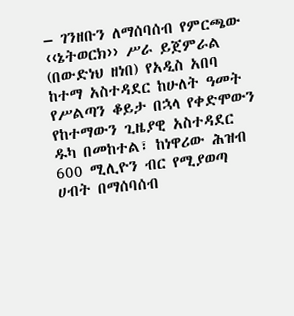– ገንዘቡን ለማሰባሰብ የምርጫው ‹‹ኔትወርክ›› ሥራ ይጀምራል (በውድነህ ዘነበ) የአዲስ አበባ ከተማ አስተዳደር ከሁለት ዓመት የሥልጣን ቆይታ በኋላ የቀድሞውን የከተማውን ጊዜያዊ አስተዳደር ዱካ በመከተል፣ ከነዋሪው ሕዝብ 600 ሚሊዮን ብር የሚያወጣ ሀብት በማሰባሰብ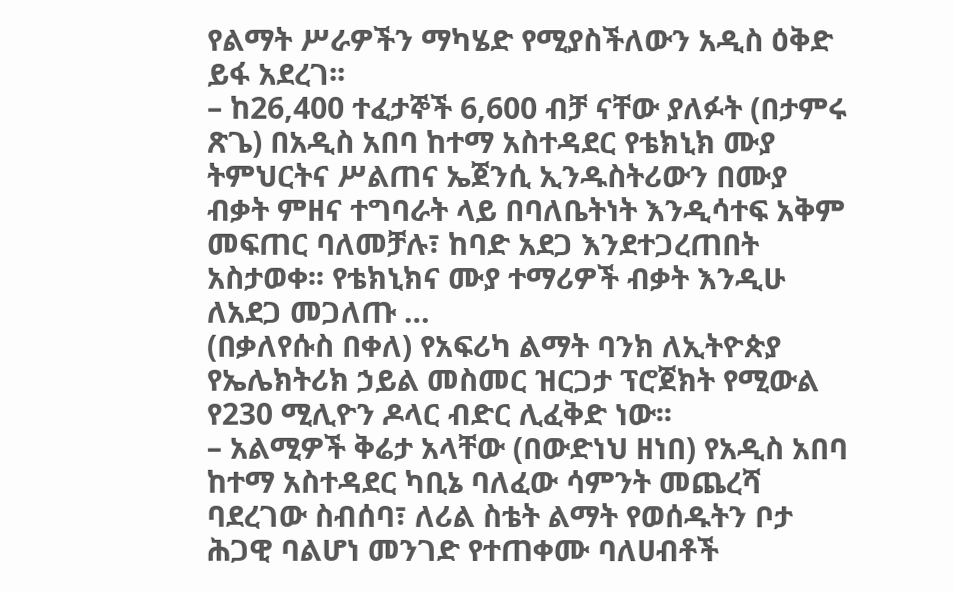የልማት ሥራዎችን ማካሄድ የሚያስችለውን አዲስ ዕቅድ ይፋ አደረገ፡፡
– ከ26,400 ተፈታኞች 6,600 ብቻ ናቸው ያለፉት (በታምሩ ጽጌ) በአዲስ አበባ ከተማ አስተዳደር የቴክኒክ ሙያ ትምህርትና ሥልጠና ኤጀንሲ ኢንዱስትሪውን በሙያ ብቃት ምዘና ተግባራት ላይ በባለቤትነት እንዲሳተፍ አቅም መፍጠር ባለመቻሉ፣ ከባድ አደጋ እንደተጋረጠበት አስታወቀ፡፡ የቴክኒክና ሙያ ተማሪዎች ብቃት እንዲሁ ለአደጋ መጋለጡ …
(በቃለየሱስ በቀለ) የአፍሪካ ልማት ባንክ ለኢትዮጵያ የኤሌክትሪክ ኃይል መስመር ዝርጋታ ፕሮጀክት የሚውል የ230 ሚሊዮን ዶላር ብድር ሊፈቅድ ነው፡፡
– አልሚዎች ቅሬታ አላቸው (በውድነህ ዘነበ) የአዲስ አበባ ከተማ አስተዳደር ካቢኔ ባለፈው ሳምንት መጨረሻ ባደረገው ስብሰባ፣ ለሪል ስቴት ልማት የወሰዱትን ቦታ ሕጋዊ ባልሆነ መንገድ የተጠቀሙ ባለሀብቶች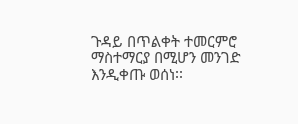ጉዳይ በጥልቀት ተመርምሮ ማስተማርያ በሚሆን መንገድ እንዲቀጡ ወሰነ፡፡